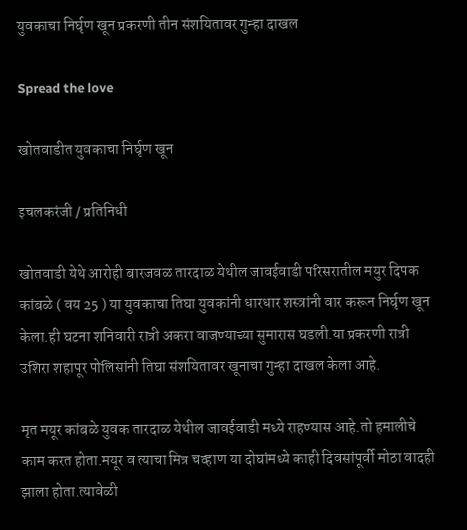युवकाचा निर्घृण खून प्रकरणी तीन संशयितावर गुन्हा दाखल

Spread the love

खोतवाडीत युवकाचा निर्घृण खून

इचलकरंजी / प्रतिनिधी

खोतवाडी येथे आरोही बारजवळ तारदाळ येथील जावईवाडी परिसरातील मयुर दिपक कांबळे ( वय 25 ) या युवकाचा तिघा युवकांनी धारधार शस्त्रांनी वार करून निर्घृण खून केला.ही घटना शनिवारी रात्री अकरा वाजण्याच्या सुमारास घडली.या प्रकरणी रात्री उशिरा शहापूर पोलिसांनी तिघा संशयितावर खूनाचा गुन्हा दाखल केला आहे.

मृत मयूर कांबळे युवक तारदाळ येथील जावईवाडी मध्ये राहण्यास आहे.तो हमालीचे काम करत होता.मयूर व त्याचा मित्र चव्हाण या दोघांमध्ये काही दिवसांपूर्वी मोठा वादही झाला होता.त्यावेळी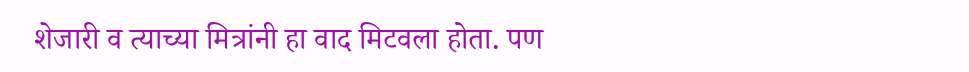शेजारी व त्याच्या मित्रांनी हा वाद मिटवला होता. पण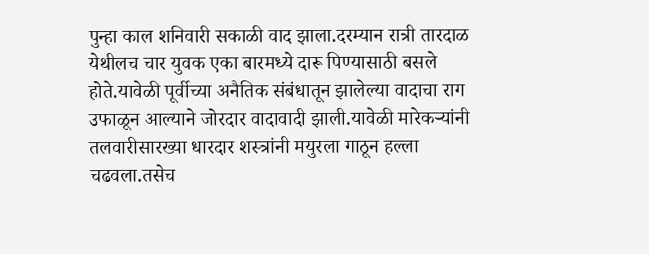पुन्हा काल शनिवारी सकाळी वाद झाला.दरम्यान रात्री तारदाळ येथीलच चार युवक एका बारमध्ये दारू पिण्यासाठी बसले होते.यावेळी पूर्वीच्या अनैतिक संबंधातून झालेल्या वादाचा राग उफाळून आल्याने जोरदार वादावादी झाली.यावेळी मारेकऱ्यांनी तलवारीसारख्या धारदार शस्त्रांनी मयुरला गाठून हल्ला चढवला.तसेच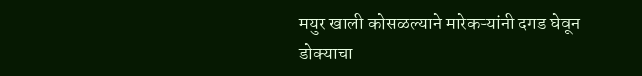मयुर खाली कोसळल्याने मारेकऱ्यांनी दगड घेवून डोक्याचा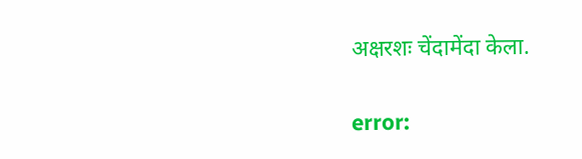अक्षरशः चेंदामेंदा केला.

error: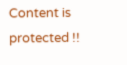Content is protected !!